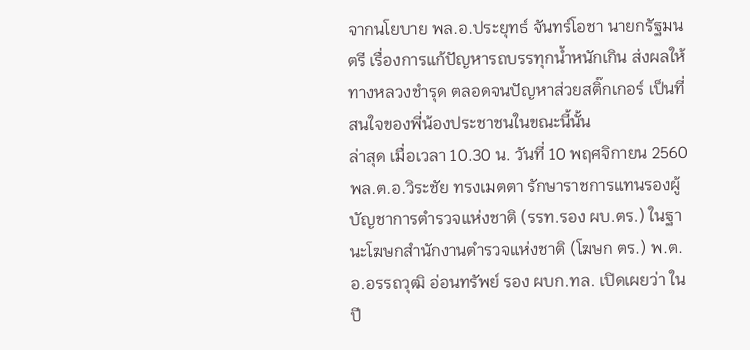จากนโยบาย พล.อ.ประยุทธ์ จันทร์โอชา นายกรัฐมนตรี เรื่องการแก้ปัญหารถบรรทุกน้ำหนักเกิน ส่งผลให้ทางหลวงชำรุด ตลอดจนปัญหาส่วยสติ๊กเกอร์ เป็นที่สนใจของพี่น้องประชาชนในขณะนี้นั้น
ล่าสุด เมื่อเวลา 10.30 น. วันที่ 10 พฤศจิกายน 2560 พล.ต.อ.วิระชัย ทรงเมตตา รักษาราชการแทนรองผู้บัญชาการตำรวจแห่งชาติ (รรท.รอง ผบ.ตร.) ในฐานะโฆษกสำนักงานตำรวจแห่งชาติ (โฆษก ตร.) พ.ต.อ.อรรถวุฒิ อ่อนทรัพย์ รอง ผบก.ทล. เปิดเผยว่า ในปี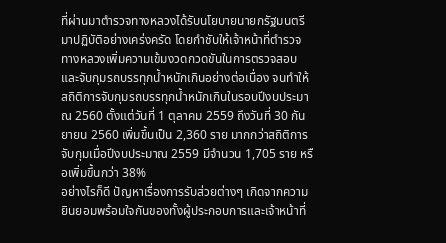ที่ผ่านมาตำรวจทางหลวงได้รับนโยบายนายกรัฐมนตรีมาปฏิบัติอย่างเคร่งครัด โดยกำชับให้เจ้าหน้าที่ตำรวจทางหลวงเพิ่มความเข้มงวดกวดขันในการตรวจสอบและจับกุมรถบรรทุกน้ำหนักเกินอย่างต่อเนื่อง จนทำให้สถิติการจับกุมรถบรรทุกน้ำหนักเกินในรอบปีงบประมาณ 2560 ตั้งแต่วันที่ 1 ตุลาคม 2559 ถึงวันที่ 30 กันยายน 2560 เพิ่มขึ้นเป็น 2,360 ราย มากกว่าสถิติการจับกุมเมื่อปีงบประมาณ 2559 มีจำนวน 1,705 ราย หรือเพิ่มขึ้นกว่า 38%
อย่างไรก็ดี ปัญหาเรื่องการรับส่วยต่างๆ เกิดจากความยินยอมพร้อมใจกันของทั้งผู้ประกอบการและเจ้าหน้าที่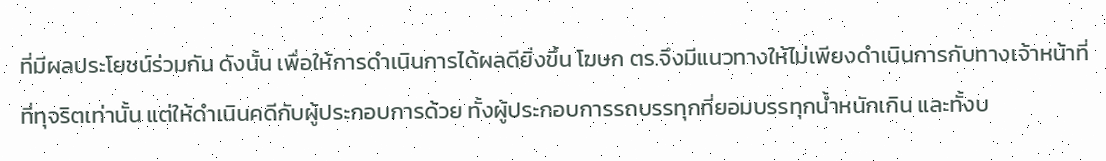ที่มีผลประโยชน์ร่วมกัน ดังนั้น เพื่อให้การดำเนินการได้ผลดียิ่งขึ้น โฆษก ตร.จึงมีแนวทางให้ไม่เพียงดำเนินการกับทางเจ้าหน้าที่ที่ทุจริตเท่านั้น แต่ให้ดำเนินคดีกับผู้ประกอบการด้วย ทั้งผู้ประกอบการรถบรรทุกที่ยอมบรรทุกน้ำหนักเกิน และทั้งบ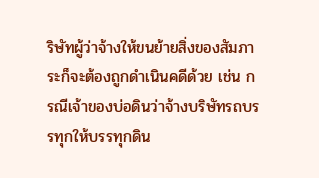ริษัทผู้ว่าจ้างให้ขนย้ายสิ่งของสัมภาระก็จะต้องถูกดำเนินคดีด้วย เช่น กรณีเจ้าของบ่อดินว่าจ้างบริษัทรถบรรทุกให้บรรทุกดิน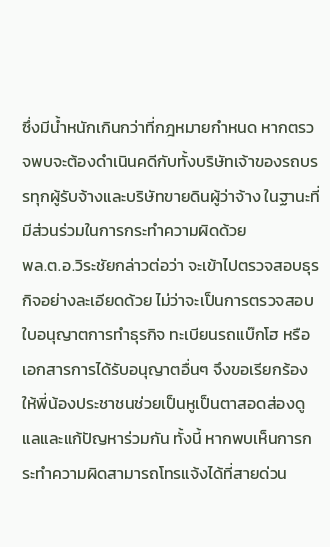ซึ่งมีน้ำหนักเกินกว่าที่กฎหมายกำหนด หากตรวจพบจะต้องดำเนินคดีกับทั้งบริษัทเจ้าของรถบรรทุกผู้รับจ้างและบริษัทขายดินผู้ว่าจ้าง ในฐานะที่มีส่วนร่วมในการกระทำความผิดด้วย
พล.ต.อ.วิระชัยกล่าวต่อว่า จะเข้าไปตรวจสอบธุรกิจอย่างละเอียดด้วย ไม่ว่าจะเป็นการตรวจสอบใบอนุญาตการทำธุรกิจ ทะเบียนรถแบ๊กโฮ หรือเอกสารการได้รับอนุญาตอื่นๆ จึงขอเรียกร้องให้พี่น้องประชาชนช่วยเป็นหูเป็นตาสอดส่องดูแลและแก้ปัญหาร่วมกัน ทั้งนี้ หากพบเห็นการกระทำความผิดสามารถโทรแจ้งได้ที่สายด่วน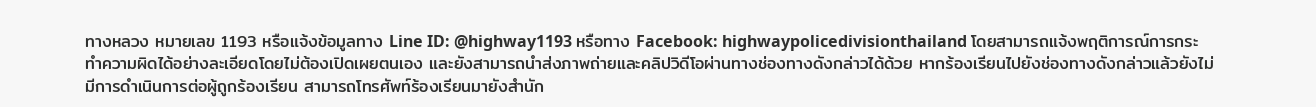ทางหลวง หมายเลข 1193 หรือแจ้งข้อมูลทาง Line ID: @highway1193 หรือทาง Facebook: highwaypolicedivisionthailand โดยสามารถแจ้งพฤติการณ์การกระทำความผิดได้อย่างละเอียดโดยไม่ต้องเปิดเผยตนเอง และยังสามารถนำส่งภาพถ่ายและคลิปวิดีโอผ่านทางช่องทางดังกล่าวได้ด้วย หากร้องเรียนไปยังช่องทางดังกล่าวแล้วยังไม่มีการดำเนินการต่อผู้ถูกร้องเรียน สามารถโทรศัพท์ร้องเรียนมายังสำนัก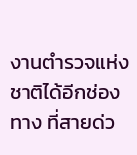งานตำรวจแห่งชาติได้อีกช่องทาง ที่สายด่ว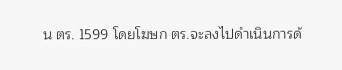น ตร. 1599 โดยโฆษก ตร.จะลงไปดำเนินการด้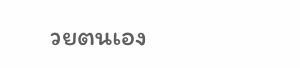วยตนเอง